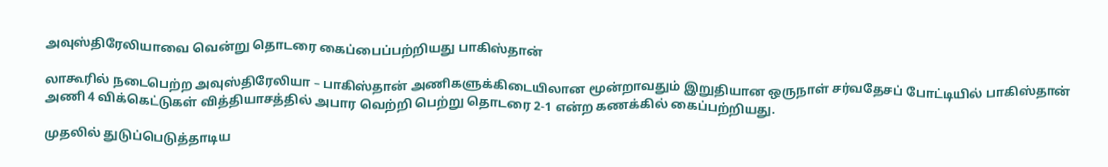அவுஸ்திரேலியாவை வென்று தொடரை கைப்பைப்பற்றியது பாகிஸ்தான்

லாகூரில் நடைபெற்ற அவுஸ்திரேலியா – பாகிஸ்தான் அணிகளுக்கிடையிலான மூன்றாவதும் இறுதியான ஒருநாள் சர்வதேசப் போட்டியில் பாகிஸ்தான் அணி 4 விக்கெட்டுகள் வித்தியாசத்தில் அபார வெற்றி பெற்று தொடரை 2-1 என்ற கணக்கில் கைப்பற்றியது.

முதலில் துடுப்பெடுத்தாடிய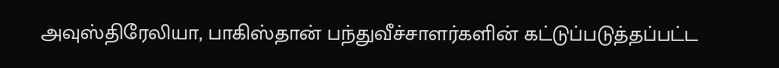அவுஸ்திரேலியா, பாகிஸ்தான் பந்துவீச்சாளர்களின் கட்டுப்படுத்தப்பட்ட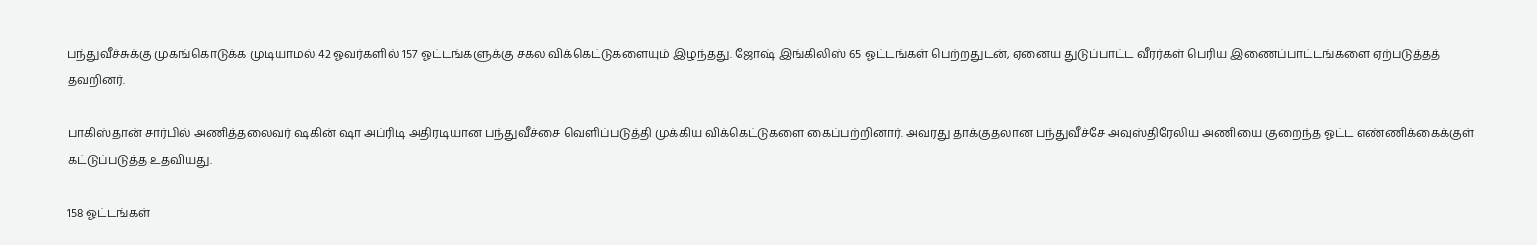பந்துவீச்சுக்கு முகங்கொடுக்க முடியாமல் 42 ஓவர்களில் 157 ஓட்டங்களுக்கு சகல விக்கெட்டுகளையும் இழந்தது. ஜோஷ் இங்கிலிஸ் 65 ஓட்டங்கள் பெற்றதுடன், ஏனைய துடுப்பாட்ட வீரர்கள் பெரிய இணைப்பாட்டங்களை ஏற்படுத்தத் தவறினர்.

பாகிஸ்தான் சார்பில் அணித்தலைவர் ஷகின் ஷா அப்ரிடி அதிரடியான பந்துவீச்சை வெளிப்படுத்தி முக்கிய விக்கெட்டுகளை கைப்பற்றினார். அவரது தாக்குதலான பந்துவீச்சே அவுஸ்திரேலிய அணியை குறைந்த ஓட்ட எண்ணிக்கைக்குள் கட்டுப்படுத்த உதவியது.

158 ஓட்டங்கள்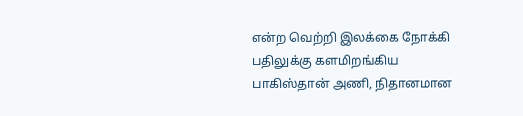என்ற வெற்றி இலக்கை நோக்கி பதிலுக்கு களமிறங்கிய பாகிஸ்தான் அணி, நிதானமான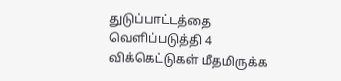துடுப்பாட்டத்தை வெளிப்படுத்தி 4 விக்கெட்டுகள் மீதமிருக்க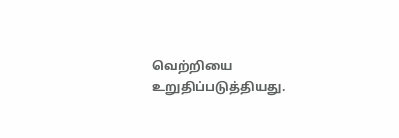வெற்றியை உறுதிப்படுத்தியது.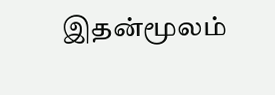இதன்மூலம்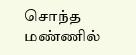சொந்த மண்ணில்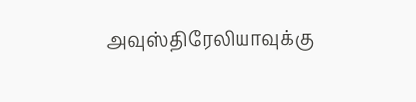அவுஸ்திரேலியாவுக்கு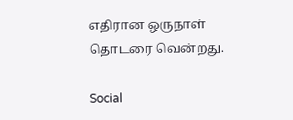எதிரான ஒருநாள் தொடரை வென்றது.

Social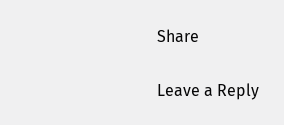Share

Leave a Reply